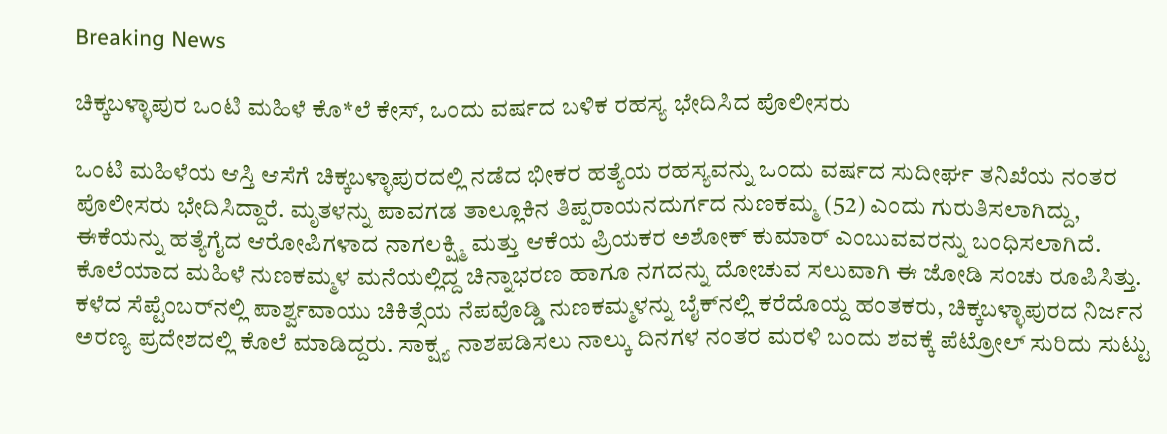Breaking News

ಚಿಕ್ಕಬಳ್ಳಾಪುರ ಒಂಟಿ ಮಹಿಳೆ ಕೊ*ಲೆ ಕೇಸ್, ಒಂದು ವರ್ಷದ ಬಳಿಕ ರಹಸ್ಯ ಭೇದಿಸಿದ ಪೊಲೀಸರು

ಒಂಟಿ ಮಹಿಳೆಯ ಆಸ್ತಿ ಆಸೆಗೆ ಚಿಕ್ಕಬಳ್ಳಾಪುರದಲ್ಲಿ ನಡೆದ ಭೀಕರ ಹತ್ಯೆಯ ರಹಸ್ಯವನ್ನು ಒಂದು ವರ್ಷದ ಸುದೀರ್ಘ ತನಿಖೆಯ ನಂತರ ಪೊಲೀಸರು ಭೇದಿಸಿದ್ದಾರೆ. ಮೃತಳನ್ನು ಪಾವಗಡ ತಾಲ್ಲೂಕಿನ ತಿಪ್ಪರಾಯನದುರ್ಗದ ನುಣಕಮ್ಮ (52) ಎಂದು ಗುರುತಿಸಲಾಗಿದ್ದು, ಈಕೆಯನ್ನು ಹತ್ಯೆಗೈದ ಆರೋಪಿಗಳಾದ ನಾಗಲಕ್ಷ್ಮಿ ಮತ್ತು ಆಕೆಯ ಪ್ರಿಯಕರ ಅಶೋಕ್ ಕುಮಾರ್ ಎಂಬುವವರನ್ನು ಬಂಧಿಸಲಾಗಿದೆ. ಕೊಲೆಯಾದ ಮಹಿಳೆ ನುಣಕಮ್ಮಳ ಮನೆಯಲ್ಲಿದ್ದ ಚಿನ್ನಾಭರಣ ಹಾಗೂ ನಗದನ್ನು ದೋಚುವ ಸಲುವಾಗಿ ಈ ಜೋಡಿ ಸಂಚು ರೂಪಿಸಿತ್ತು. ಕಳೆದ ಸೆಪ್ಟೆಂಬರ್‌ನಲ್ಲಿ ಪಾರ್ಶ್ವವಾಯು ಚಿಕಿತ್ಸೆಯ ನೆಪವೊಡ್ಡಿ ನುಣಕಮ್ಮಳನ್ನು ಬೈಕ್‌ನಲ್ಲಿ ಕರೆದೊಯ್ದ ಹಂತಕರು, ಚಿಕ್ಕಬಳ್ಳಾಪುರದ ನಿರ್ಜನ ಅರಣ್ಯ ಪ್ರದೇಶದಲ್ಲಿ ಕೊಲೆ ಮಾಡಿದ್ದರು. ಸಾಕ್ಷ್ಯ ನಾಶಪಡಿಸಲು ನಾಲ್ಕು ದಿನಗಳ ನಂತರ ಮರಳಿ ಬಂದು ಶವಕ್ಕೆ ಪೆಟ್ರೋಲ್ ಸುರಿದು ಸುಟ್ಟು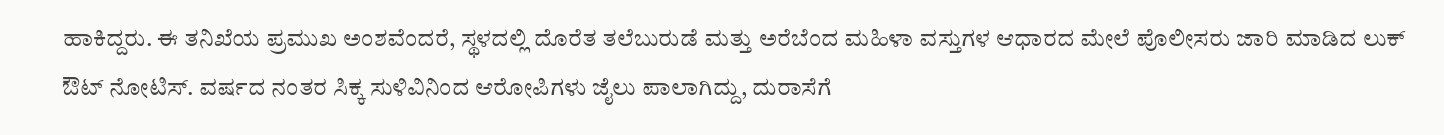ಹಾಕಿದ್ದರು. ಈ ತನಿಖೆಯ ಪ್ರಮುಖ ಅಂಶವೆಂದರೆ, ಸ್ಥಳದಲ್ಲಿ ದೊರೆತ ತಲೆಬುರುಡೆ ಮತ್ತು ಅರೆಬೆಂದ ಮಹಿಳಾ ವಸ್ತುಗಳ ಆಧಾರದ ಮೇಲೆ ಪೊಲೀಸರು ಜಾರಿ ಮಾಡಿದ ಲುಕ್ ಔಟ್ ನೋಟಿಸ್. ವರ್ಷದ ನಂತರ ಸಿಕ್ಕ ಸುಳಿವಿನಿಂದ ಆರೋಪಿಗಳು ಜೈಲು ಪಾಲಾಗಿದ್ದು, ದುರಾಸೆಗೆ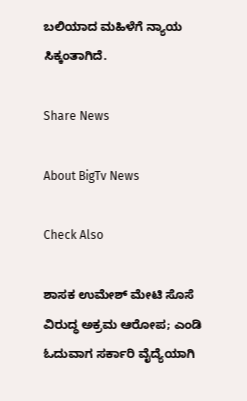ಬಲಿಯಾದ ಮಹಿಳೆಗೆ ನ್ಯಾಯ ಸಿಕ್ಕಂತಾಗಿದೆ.

Share News

About BigTv News

Check Also

ಶಾಸಕ ಉಮೇಶ್ ಮೇಟಿ ಸೊಸೆ ವಿರುದ್ಧ ಅಕ್ರಮ ಆರೋಪ; ಎಂಡಿ ಓದುವಾಗ ಸರ್ಕಾರಿ ವೈದ್ಯೆಯಾಗಿ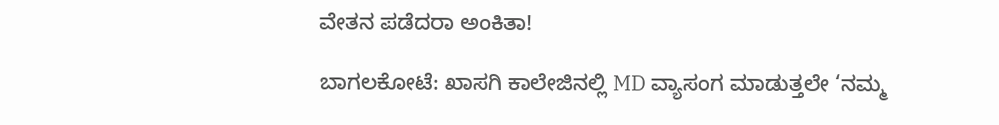ವೇತನ ಪಡೆದರಾ ಅಂಕಿತಾ!

ಬಾಗಲಕೋಟೆ: ಖಾಸಗಿ ಕಾಲೇಜಿನಲ್ಲಿ MD ವ್ಯಾಸಂಗ ಮಾಡುತ್ತಲೇ ‘ನಮ್ಮ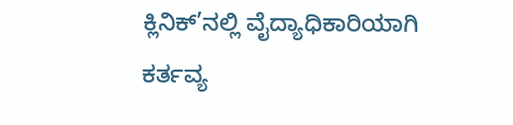ಕ್ಲಿನಿಕ್’ನಲ್ಲಿ ವೈದ್ಯಾಧಿಕಾರಿಯಾಗಿ ಕರ್ತವ್ಯ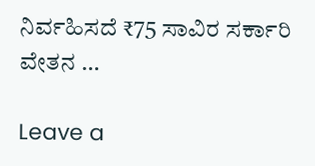ನಿರ್ವಹಿಸದೆ ₹75 ಸಾವಿರ ಸರ್ಕಾರಿ ವೇತನ …

Leave a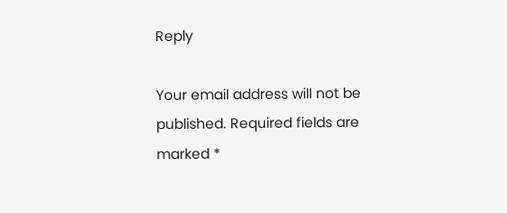Reply

Your email address will not be published. Required fields are marked *